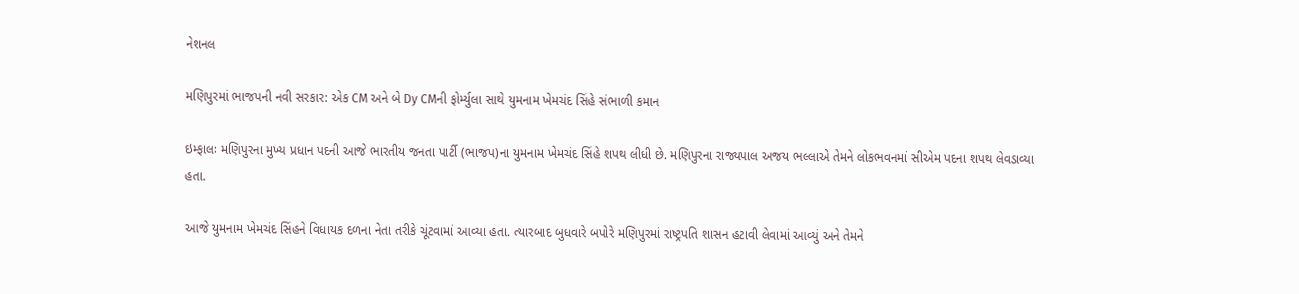નેશનલ

મણિપુરમાં ભાજપની નવી સરકાર: એક CM અને બે Dy CMની ફોર્મ્યુલા સાથે યુમનામ ખેમચંદ સિંહે સંભાળી કમાન

ઇમ્ફાલઃ મણિપુરના મુખ્ય પ્રધાન પદની આજે ભારતીય જનતા પાર્ટી (ભાજપ)ના યુમનામ ખેમચંદ સિંહે શપથ લીધી છે. મણિપુરના રાજ્યપાલ અજય ભલ્લાએ તેમને લોકભવનમાં સીએમ પદના શપથ લેવડાવ્યા હતા.

આજે યુમનામ ખેમચંદ સિંહને વિધાયક દળના નેતા તરીકે ચૂંટવામાં આવ્યા હતા. ત્યારબાદ બુધવારે બપોરે મણિપુરમાં રાષ્ટ્રપતિ શાસન હટાવી લેવામાં આવ્યું અને તેમને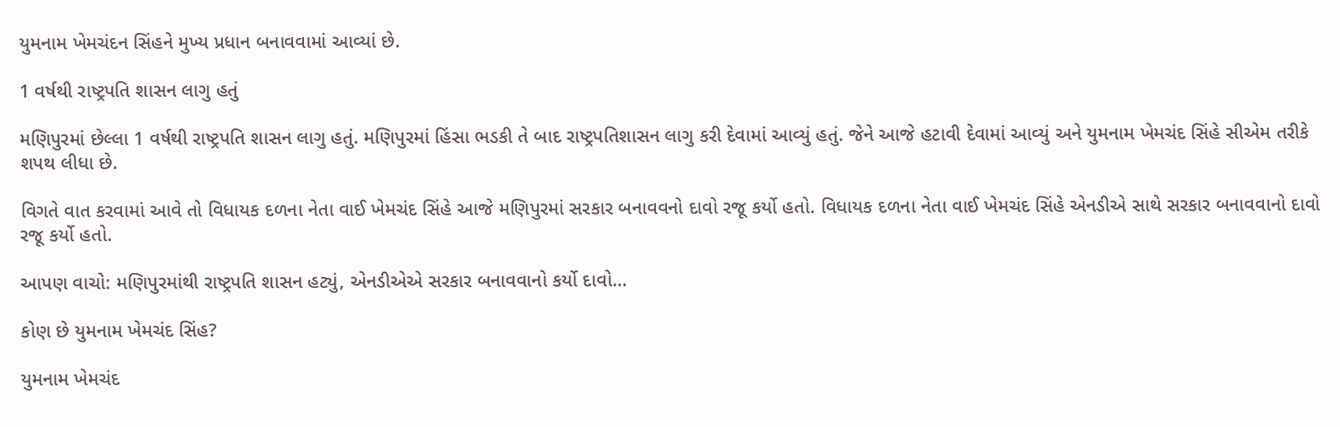યુમનામ ખેમચંદન સિંહને મુખ્ય પ્રધાન બનાવવામાં આવ્યાં છે.

1 વર્ષથી રાષ્ટ્રપતિ શાસન લાગુ હતું

મણિપુરમાં છેલ્લા 1 વર્ષથી રાષ્ટ્રપતિ શાસન લાગુ હતું. મણિપુરમાં હિંસા ભડકી તે બાદ રાષ્ટ્રપતિશાસન લાગુ કરી દેવામાં આવ્યું હતું. જેને આજે હટાવી દેવામાં આવ્યું અને યુમનામ ખેમચંદ સિંહે સીએમ તરીકે શપથ લીધા છે.

વિગતે વાત કરવામાં આવે તો વિધાયક દળના નેતા વાઈ ખેમચંદ સિંહે આજે મણિપુરમાં સરકાર બનાવવનો દાવો રજૂ કર્યો હતો. વિધાયક દળના નેતા વાઈ ખેમચંદ સિંહે એનડીએ સાથે સરકાર બનાવવાનો દાવો રજૂ કર્યો હતો.

આપણ વાચો: મણિપુરમાંથી રાષ્ટ્રપતિ શાસન હટ્યું, એનડીએએ સરકાર બનાવવાનો કર્યો દાવો…

કોણ છે યુમનામ ખેમચંદ સિંહ?

યુમનામ ખેમચંદ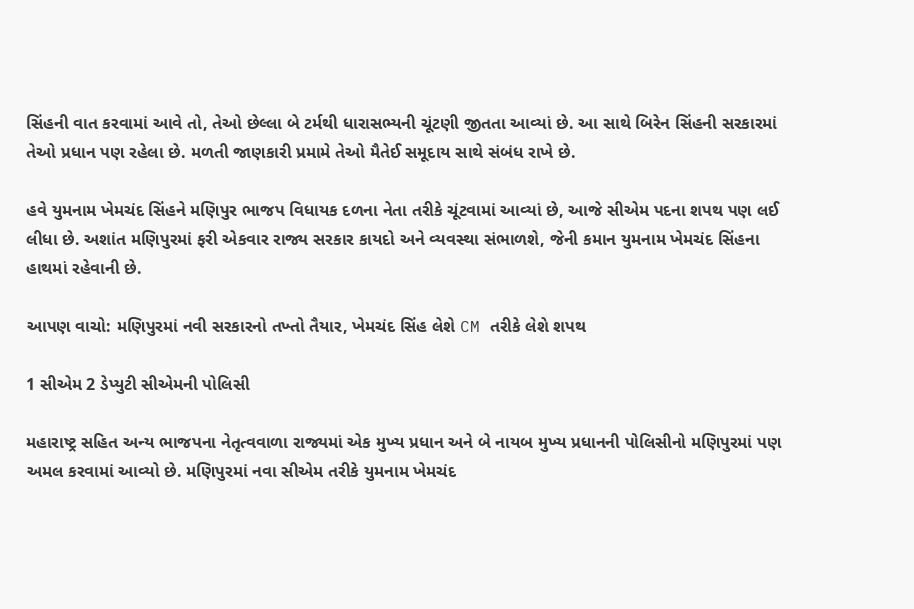સિંહની વાત કરવામાં આવે તો, તેઓ છેલ્લા બે ટર્મથી ધારાસભ્યની ચૂંટણી જીતતા આવ્યાં છે. આ સાથે બિરેન સિંહની સરકારમાં તેઓ પ્રધાન પણ રહેલા છે. મળતી જાણકારી પ્રમામે તેઓ મૈતેઈ સમૂદાય સાથે સંબંધ રાખે છે.

હવે યુમનામ ખેમચંદ સિંહને મણિપુર ભાજપ વિધાયક દળના નેતા તરીકે ચૂંટવામાં આવ્યાં છે, આજે સીએમ પદના શપથ પણ લઈ લીધા છે. અશાંત મણિપુરમાં ફરી એકવાર રાજ્ય સરકાર કાયદો અને વ્યવસ્થા સંભાળશે, જેની કમાન યુમનામ ખેમચંદ સિંહના હાથમાં રહેવાની છે.

આપણ વાચો: મણિપુરમાં નવી સરકારનો તખ્તો તૈયાર, ખેમચંદ સિંહ લેશે CM તરીકે લેશે શપથ

1 સીએમ 2 ડેપ્યુટી સીએમની પોલિસી

મહારાષ્ટ્ર સહિત અન્ય ભાજપના નેતૃત્વવાળા રાજ્યમાં એક મુખ્ય પ્રધાન અને બે નાયબ મુખ્ય પ્રધાનની પોલિસીનો મણિપુરમાં પણ અમલ કરવામાં આવ્યો છે. મણિપુરમાં નવા સીએમ તરીકે યુમનામ ખેમચંદ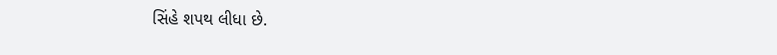સિંહે શપથ લીધા છે.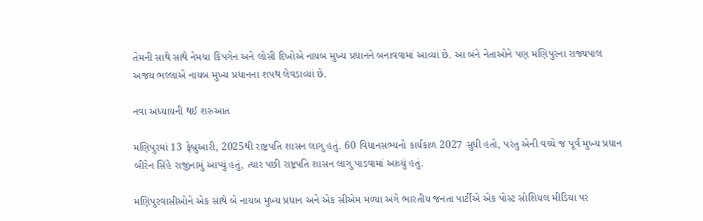તેમની સાથે સાથે નેમચા કિપગેન અને લોસી દિખોએ નાયબ મુખ્ય પ્રધાનને બનાવવામાં આવ્યાં છે. આ બંને નેતાઓને પણ મણિપુરના રાજ્યપાલ અજય ભલ્લાએ નાયબ મુખ્ય પ્રધાનના શપથ લેવડાવ્યાં છે.

નવા અધ્યાયની થઈ શરુઆત

મણિપુરમાં 13 ફેબ્રુઆરી, 2025થી રાષ્ટ્રપતિ શાસન લાગુ હતું. 60 વિધાનસભ્યનો કાર્યકાળ 2027 સુધી હતો, પરંતુ એની વચ્ચે જ પૂર્વ મુખ્ય પ્રધાન બીરેન સિંહે રાજીનામું આપ્યું હતું, ત્યાર પછી રાષ્ટ્રપતિ શાસન લાગુ પાડવામાં આવ્યું હતું.

મણિપુરવાસીઓને એક સાથે બે નાયબ મુખ્ય પ્રધાન અને એક સીએમ મળ્યા અંગે ભારતીય જનતા પાર્ટીએ એક પોસ્ટ સોશિયલ મીડિયા પર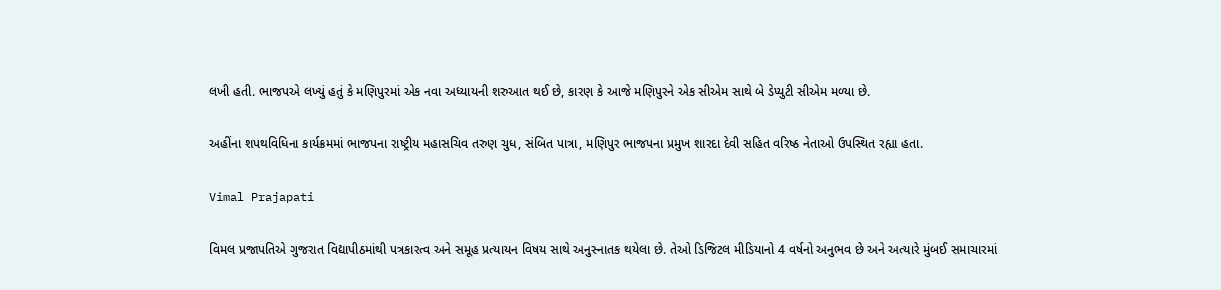લખી હતી. ભાજપએ લખ્યું હતું કે મણિપુરમાં એક નવા અધ્યાયની શરુઆત થઈ છે, કારણ કે આજે મણિપુરને એક સીએમ સાથે બે ડેપ્યુટી સીએમ મળ્યા છે.

અહીંના શપથવિધિના કાર્યક્રમમાં ભાજપના રાષ્ટ્રીય મહાસચિવ તરુણ ચુધ, સંબિત પાત્રા, મણિપુર ભાજપના પ્રમુખ શારદા દેવી સહિત વરિષ્ઠ નેતાઓ ઉપસ્થિત રહ્યા હતા.

Vimal Prajapati

વિમલ પ્રજાપતિએ ગુજરાત વિદ્યાપીઠમાંથી પત્રકારત્વ અને સમૂહ પ્રત્યાયન વિષય સાથે અનુસ્નાતક થયેલા છે. તેઓ ડિજિટલ મીડિયાનો 4 વર્ષનો અનુભવ છે અને અત્યારે મુંબઈ સમાચારમાં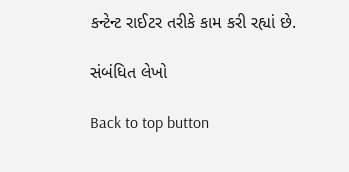કન્ટેન્ટ રાઈટર તરીકે કામ કરી રહ્યાં છે.

સંબંધિત લેખો

Back to top button